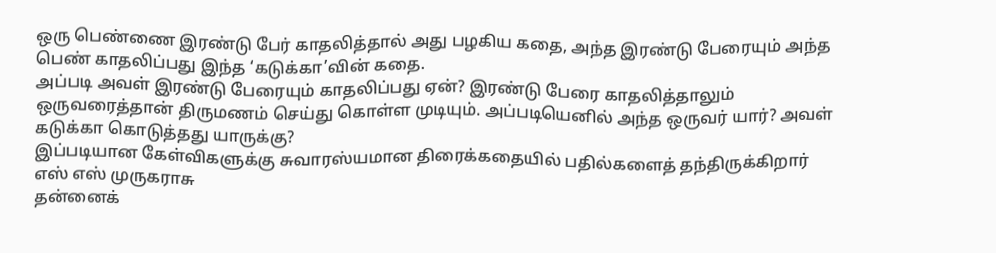ஒரு பெண்ணை இரண்டு பேர் காதலித்தால் அது பழகிய கதை, அந்த இரண்டு பேரையும் அந்த பெண் காதலிப்பது இந்த ‘கடுக்கா’வின் கதை.
அப்படி அவள் இரண்டு பேரையும் காதலிப்பது ஏன்? இரண்டு பேரை காதலித்தாலும் ஒருவரைத்தான் திருமணம் செய்து கொள்ள முடியும். அப்படியெனில் அந்த ஒருவர் யார்? அவள் கடுக்கா கொடுத்தது யாருக்கு?
இப்படியான கேள்விகளுக்கு சுவாரஸ்யமான திரைக்கதையில் பதில்களைத் தந்திருக்கிறார் எஸ் எஸ் முருகராசு
தன்னைக்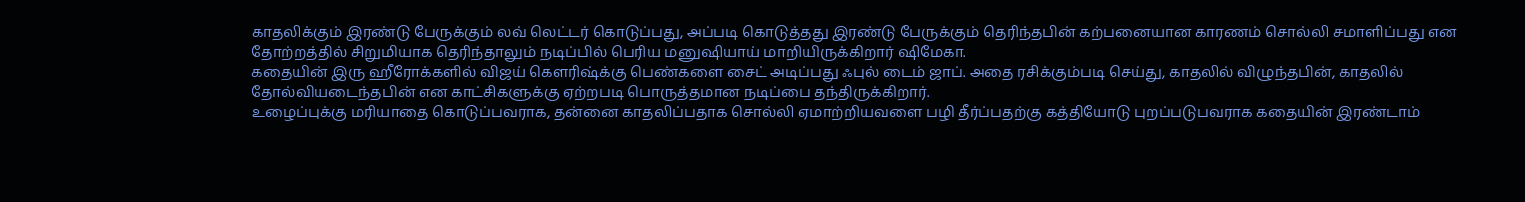காதலிக்கும் இரண்டு பேருக்கும் லவ் லெட்டர் கொடுப்பது, அப்படி கொடுத்தது இரண்டு பேருக்கும் தெரிந்தபின் கற்பனையான காரணம் சொல்லி சமாளிப்பது என தோற்றத்தில் சிறுமியாக தெரிந்தாலும் நடிப்பில் பெரிய மனுஷியாய் மாறியிருக்கிறார் ஷிமேகா.
கதையின் இரு ஹீரோக்களில் விஜய் கெளரிஷ்க்கு பெண்களை சைட் அடிப்பது ஃபுல் டைம் ஜாப். அதை ரசிக்கும்படி செய்து, காதலில் விழுந்தபின், காதலில் தோல்வியடைந்தபின் என காட்சிகளுக்கு ஏற்றபடி பொருத்தமான நடிப்பை தந்திருக்கிறார்.
உழைப்புக்கு மரியாதை கொடுப்பவராக, தன்னை காதலிப்பதாக சொல்லி ஏமாற்றியவளை பழி தீர்ப்பதற்கு கத்தியோடு புறப்படுபவராக கதையின் இரண்டாம்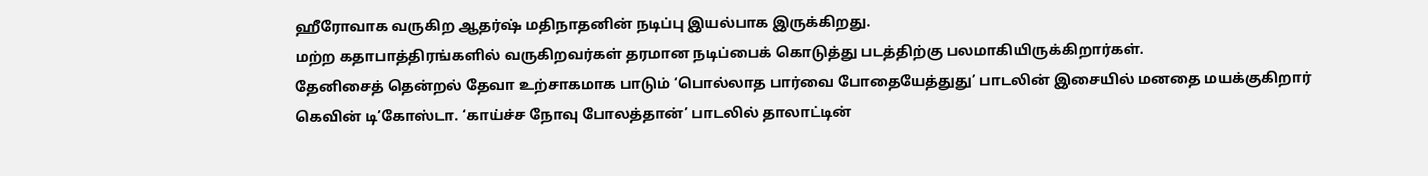ஹீரோவாக வருகிற ஆதர்ஷ் மதிநாதனின் நடிப்பு இயல்பாக இருக்கிறது.
மற்ற கதாபாத்திரங்களில் வருகிறவர்கள் தரமான நடிப்பைக் கொடுத்து படத்திற்கு பலமாகியிருக்கிறார்கள்.
தேனிசைத் தென்றல் தேவா உற்சாகமாக பாடும் ‘பொல்லாத பார்வை போதையேத்துது’ பாடலின் இசையில் மனதை மயக்குகிறார் கெவின் டி’கோஸ்டா. ‘காய்ச்ச நோவு போலத்தான்’ பாடலில் தாலாட்டின்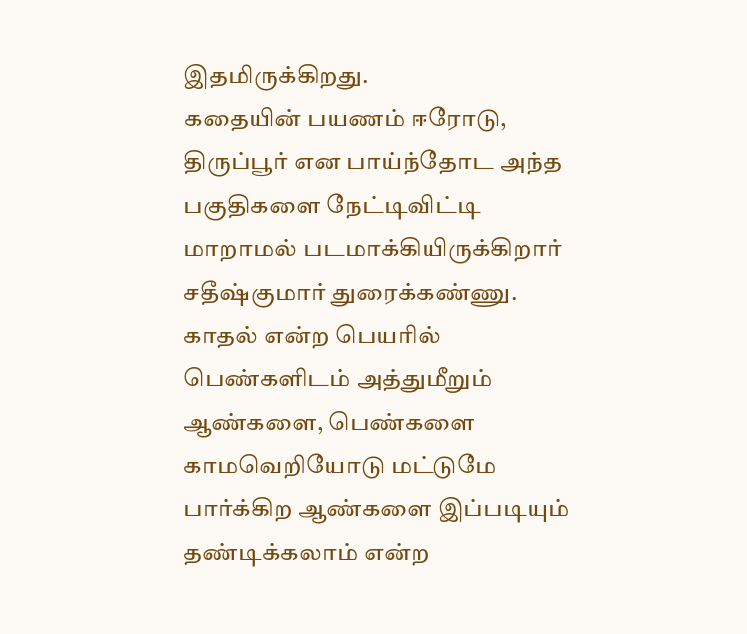இதமிருக்கிறது.
கதையின் பயணம் ஈரோடு, திருப்பூர் என பாய்ந்தோட அந்த பகுதிகளை நேட்டிவிட்டி மாறாமல் படமாக்கியிருக்கிறார் சதீஷ்குமார் துரைக்கண்ணு.
காதல் என்ற பெயரில் பெண்களிடம் அத்துமீறும் ஆண்களை, பெண்களை காமவெறியோடு மட்டுமே பார்க்கிற ஆண்களை இப்படியும் தண்டிக்கலாம் என்ற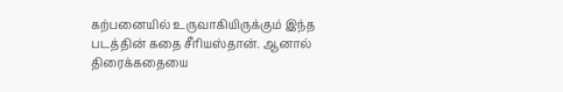கற்பனையில் உருவாகியிருக்கும் இந்த படத்தின் கதை சீரியஸ்தான். ஆனால் திரைக்கதையை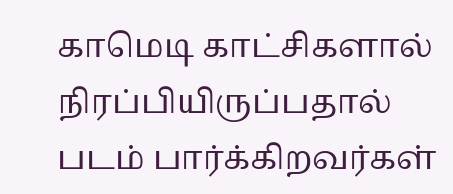காமெடி காட்சிகளால் நிரப்பியிருப்பதால் படம் பார்க்கிறவர்கள்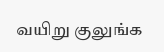வயிறு குலுங்க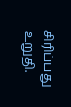சிரிப்பது உறுதி.